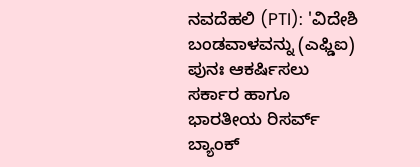ನವದೆಹಲಿ (PTI): 'ವಿದೇಶಿ ಬಂಡವಾಳವನ್ನು (ಎಫ್ಡಿಐ) ಪುನಃ ಆಕರ್ಷಿಸಲು ಸರ್ಕಾರ ಹಾಗೂ ಭಾರತೀಯ ರಿಸರ್ವ್ ಬ್ಯಾಂಕ್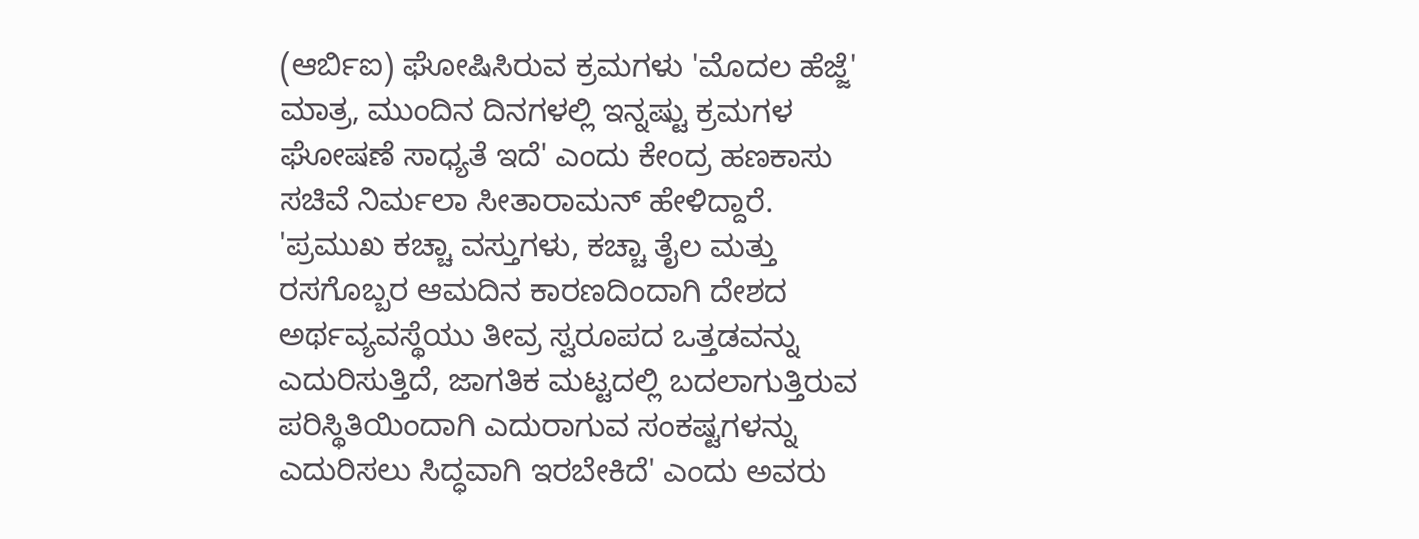(ಆರ್ಬಿಐ) ಘೋಷಿಸಿರುವ ಕ್ರಮಗಳು 'ಮೊದಲ ಹೆಜ್ಜೆ' ಮಾತ್ರ, ಮುಂದಿನ ದಿನಗಳಲ್ಲಿ ಇನ್ನಷ್ಟು ಕ್ರಮಗಳ ಘೋಷಣೆ ಸಾಧ್ಯತೆ ಇದೆ' ಎಂದು ಕೇಂದ್ರ ಹಣಕಾಸು ಸಚಿವೆ ನಿರ್ಮಲಾ ಸೀತಾರಾಮನ್ ಹೇಳಿದ್ದಾರೆ.
'ಪ್ರಮುಖ ಕಚ್ಚಾ ವಸ್ತುಗಳು, ಕಚ್ಚಾ ತೈಲ ಮತ್ತು ರಸಗೊಬ್ಬರ ಆಮದಿನ ಕಾರಣದಿಂದಾಗಿ ದೇಶದ ಅರ್ಥವ್ಯವಸ್ಥೆಯು ತೀವ್ರ ಸ್ವರೂಪದ ಒತ್ತಡವನ್ನು ಎದುರಿಸುತ್ತಿದೆ, ಜಾಗತಿಕ ಮಟ್ಟದಲ್ಲಿ ಬದಲಾಗುತ್ತಿರುವ ಪರಿಸ್ಥಿತಿಯಿಂದಾಗಿ ಎದುರಾಗುವ ಸಂಕಷ್ಟಗಳನ್ನು ಎದುರಿಸಲು ಸಿದ್ಧವಾಗಿ ಇರಬೇಕಿದೆ' ಎಂದು ಅವರು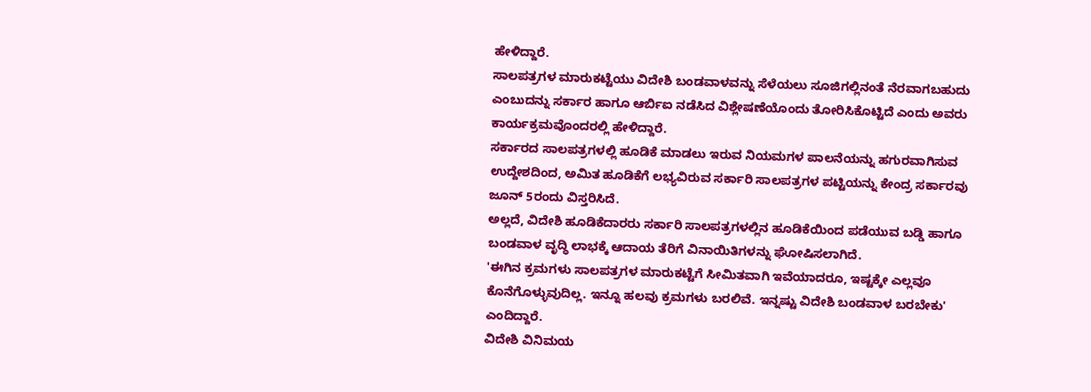ಹೇಳಿದ್ದಾರೆ.
ಸಾಲಪತ್ರಗಳ ಮಾರುಕಟ್ಟೆಯು ವಿದೇಶಿ ಬಂಡವಾಳವನ್ನು ಸೆಳೆಯಲು ಸೂಜಿಗಲ್ಲಿನಂತೆ ನೆರವಾಗಬಹುದು ಎಂಬುದನ್ನು ಸರ್ಕಾರ ಹಾಗೂ ಆರ್ಬಿಐ ನಡೆಸಿದ ವಿಶ್ಲೇಷಣೆಯೊಂದು ತೋರಿಸಿಕೊಟ್ಟಿದೆ ಎಂದು ಅವರು ಕಾರ್ಯಕ್ರಮವೊಂದರಲ್ಲಿ ಹೇಳಿದ್ದಾರೆ.
ಸರ್ಕಾರದ ಸಾಲಪತ್ರಗಳಲ್ಲಿ ಹೂಡಿಕೆ ಮಾಡಲು ಇರುವ ನಿಯಮಗಳ ಪಾಲನೆಯನ್ನು ಹಗುರವಾಗಿಸುವ ಉದ್ದೇಶದಿಂದ, ಅಮಿತ ಹೂಡಿಕೆಗೆ ಲಭ್ಯವಿರುವ ಸರ್ಕಾರಿ ಸಾಲಪತ್ರಗಳ ಪಟ್ಟಿಯನ್ನು ಕೇಂದ್ರ ಸರ್ಕಾರವು ಜೂನ್ 5ರಂದು ವಿಸ್ತರಿಸಿದೆ.
ಅಲ್ಲದೆ, ವಿದೇಶಿ ಹೂಡಿಕೆದಾರರು ಸರ್ಕಾರಿ ಸಾಲಪತ್ರಗಳಲ್ಲಿನ ಹೂಡಿಕೆಯಿಂದ ಪಡೆಯುವ ಬಡ್ಡಿ ಹಾಗೂ ಬಂಡವಾಳ ವೃದ್ಧಿ ಲಾಭಕ್ಕೆ ಆದಾಯ ತೆರಿಗೆ ವಿನಾಯಿತಿಗಳನ್ನು ಘೋಷಿಸಲಾಗಿದೆ.
'ಈಗಿನ ಕ್ರಮಗಳು ಸಾಲಪತ್ರಗಳ ಮಾರುಕಟ್ಟೆಗೆ ಸೀಮಿತವಾಗಿ ಇವೆಯಾದರೂ, ಇಷ್ಟಕ್ಕೇ ಎಲ್ಲವೂ ಕೊನೆಗೊಳ್ಳುವುದಿಲ್ಲ. ಇನ್ನೂ ಹಲವು ಕ್ರಮಗಳು ಬರಲಿವೆ. ಇನ್ನಷ್ಟು ವಿದೇಶಿ ಬಂಡವಾಳ ಬರಬೇಕು' ಎಂದಿದ್ದಾರೆ.
ವಿದೇಶಿ ವಿನಿಮಯ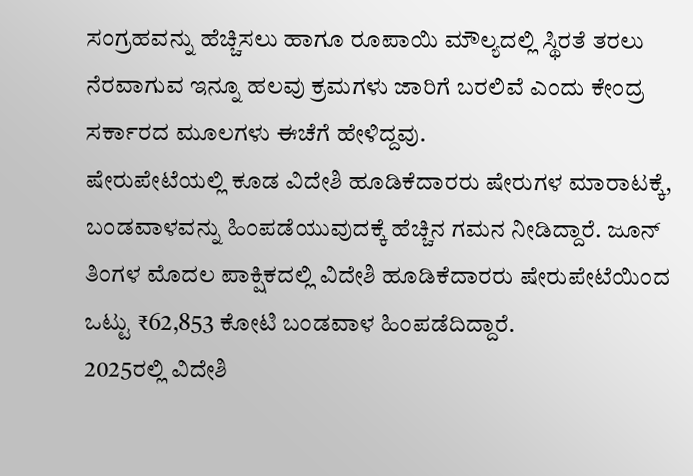ಸಂಗ್ರಹವನ್ನು ಹೆಚ್ಚಿಸಲು ಹಾಗೂ ರೂಪಾಯಿ ಮೌಲ್ಯದಲ್ಲಿ ಸ್ಥಿರತೆ ತರಲು ನೆರವಾಗುವ ಇನ್ನೂ ಹಲವು ಕ್ರಮಗಳು ಜಾರಿಗೆ ಬರಲಿವೆ ಎಂದು ಕೇಂದ್ರ ಸರ್ಕಾರದ ಮೂಲಗಳು ಈಚೆಗೆ ಹೇಳಿದ್ದವು.
ಷೇರುಪೇಟೆಯಲ್ಲಿ ಕೂಡ ವಿದೇಶಿ ಹೂಡಿಕೆದಾರರು ಷೇರುಗಳ ಮಾರಾಟಕ್ಕೆ, ಬಂಡವಾಳವನ್ನು ಹಿಂಪಡೆಯುವುದಕ್ಕೆ ಹೆಚ್ಚಿನ ಗಮನ ನೀಡಿದ್ದಾರೆ. ಜೂನ್ ತಿಂಗಳ ಮೊದಲ ಪಾಕ್ಷಿಕದಲ್ಲಿ ವಿದೇಶಿ ಹೂಡಿಕೆದಾರರು ಷೇರುಪೇಟೆಯಿಂದ ಒಟ್ಟು ₹62,853 ಕೋಟಿ ಬಂಡವಾಳ ಹಿಂಪಡೆದಿದ್ದಾರೆ.
2025ರಲ್ಲಿ ವಿದೇಶಿ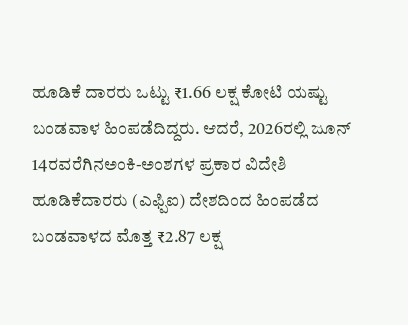ಹೂಡಿಕೆ ದಾರರು ಒಟ್ಟು ₹1.66 ಲಕ್ಷ ಕೋಟಿ ಯಷ್ಟು ಬಂಡವಾಳ ಹಿಂಪಡೆದಿದ್ದರು. ಆದರೆ, 2026ರಲ್ಲಿ ಜೂನ್ 14ರವರೆಗಿನಅಂಕಿ-ಅಂಶಗಳ ಪ್ರಕಾರ ವಿದೇಶಿ ಹೂಡಿಕೆದಾರರು (ಎಫ್ಪಿಐ) ದೇಶದಿಂದ ಹಿಂಪಡೆದ ಬಂಡವಾಳದ ಮೊತ್ತ ₹2.87 ಲಕ್ಷ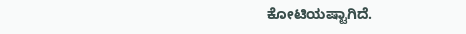ಕೋಟಿಯಷ್ಟಾಗಿದೆ.